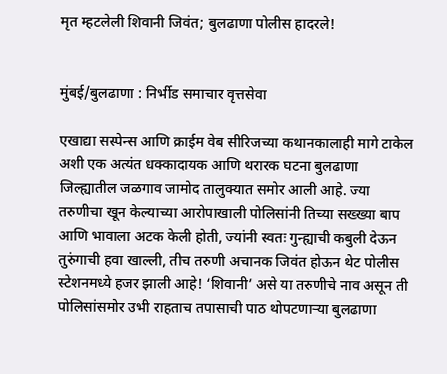मृत म्हटलेली शिवानी जिवंत; बुलढाणा पोलीस हादरले!


मुंबई/बुलढाणा : निर्भीड समाचार वृत्तसेवा

एखाद्या सस्पेन्स आणि क्राईम वेब सीरिजच्या कथानकालाही मागे टाकेल अशी एक अत्यंत धक्कादायक आणि थरारक घटना बुलढाणा जिल्ह्यातील जळगाव जामोद तालुक्यात समोर आली आहे. ज्या तरुणीचा खून केल्याच्या आरोपाखाली पोलिसांनी तिच्या सख्ख्या बाप आणि भावाला अटक केली होती, ज्यांनी स्वतः गुन्ह्याची कबुली देऊन तुरुंगाची हवा खाल्ली, तीच तरुणी अचानक जिवंत होऊन थेट पोलीस स्टेशनमध्ये हजर झाली आहे! ‘शिवानी’ असे या तरुणीचे नाव असून ती पोलिसांसमोर उभी राहताच तपासाची पाठ थोपटणाऱ्या बुलढाणा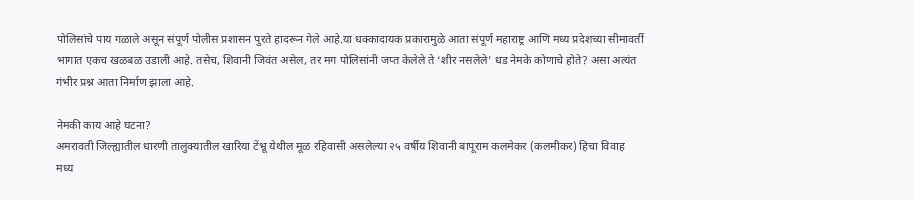पोलिसांचे पाय गळाले असून संपूर्ण पोलीस प्रशासन पुरते हादरून गेले आहे.या धक्कादायक प्रकारामुळे आता संपूर्ण महाराष्ट्र आणि मध्य प्रदेशच्या सीमावर्ती भागात एकच खळबळ उडाली आहे. तसेच, शिवानी जिवंत असेल, तर मग पोलिसांनी जप्त केलेले ते ‘शीर नसलेले’ धड नेमके कोणाचे होते? असा अत्यंत गंभीर प्रश्न आता निर्माण झाला आहे.

नेमकी काय आहे घटना?
अमरावती जिल्ह्यातील धारणी तालुक्यातील खारिया टेंभ्रू येथील मूळ रहिवासी असलेल्या २५ वर्षीय शिवानी बापूराम कलमेकर (कलमीकर) हिचा विवाह मध्य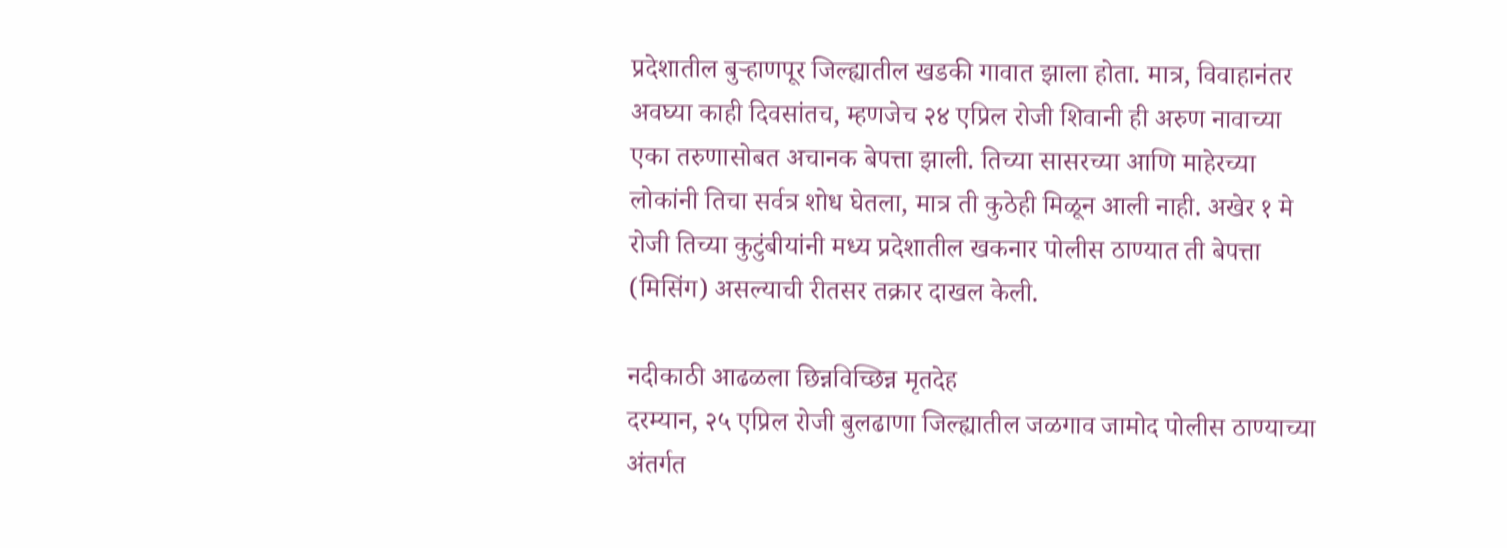प्रदेशातील बुऱ्हाणपूर जिल्ह्यातील खडकी गावात झाला होता. मात्र, विवाहानंतर अवघ्या काही दिवसांतच, म्हणजेच २४ एप्रिल रोजी शिवानी ही अरुण नावाच्या एका तरुणासोबत अचानक बेपत्ता झाली. तिच्या सासरच्या आणि माहेरच्या लोकांनी तिचा सर्वत्र शोध घेतला, मात्र ती कुठेही मिळून आली नाही. अखेर १ मे रोजी तिच्या कुटुंबीयांनी मध्य प्रदेशातील खकनार पोलीस ठाण्यात ती बेपत्ता (मिसिंग) असल्याची रीतसर तक्रार दाखल केली.

नदीकाठी आढळला छिन्नविच्छिन्न मृतदेह
दरम्यान, २५ एप्रिल रोजी बुलढाणा जिल्ह्यातील जळगाव जामोद पोलीस ठाण्याच्या अंतर्गत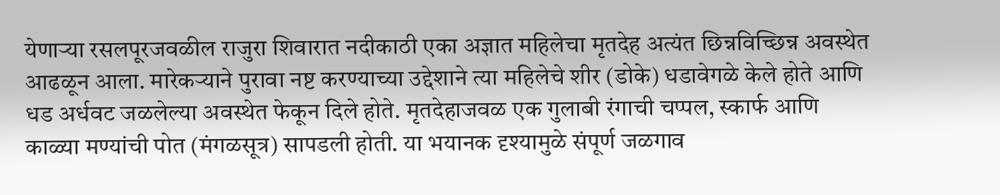येणाऱ्या रसलपूरजवळील राजुरा शिवारात नदीकाठी एका अज्ञात महिलेचा मृतदेह अत्यंत छिन्नविच्छिन्न अवस्थेत आढळून आला. मारेकऱ्याने पुरावा नष्ट करण्याच्या उद्देशाने त्या महिलेचे शीर (डोके) धडावेगळे केले होते आणि धड अर्धवट जळलेल्या अवस्थेत फेकून दिले होते. मृतदेहाजवळ एक गुलाबी रंगाची चप्पल, स्कार्फ आणि काळ्या मण्यांची पोत (मंगळसूत्र) सापडली होती. या भयानक दृश्यामुळे संपूर्ण जळगाव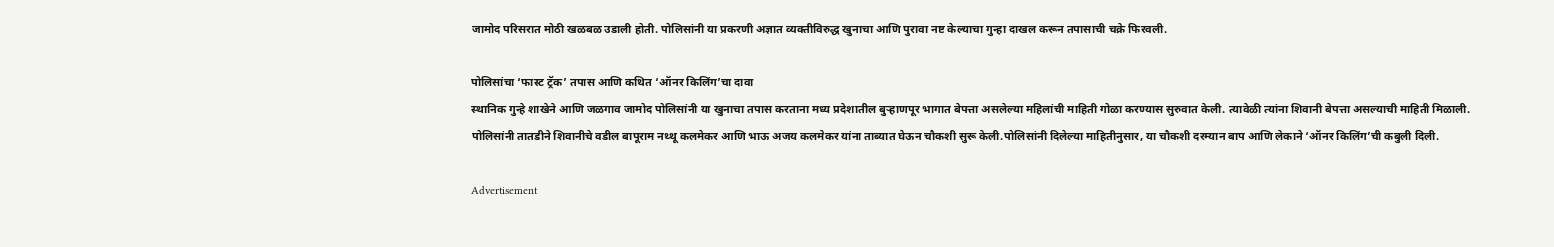जामोद परिसरात मोठी खळबळ उडाली होती. पोलिसांनी या प्रकरणी अज्ञात व्यक्तीविरुद्ध खुनाचा आणि पुरावा नष्ट केल्याचा गुन्हा दाखल करून तपासाची चक्रे फिरवली.

पोलिसांचा ‘फास्ट ट्रॅक’ तपास आणि कथित ‘ऑनर किलिंग’चा दावा
स्थानिक गुन्हे शाखेने आणि जळगाव जामोद पोलिसांनी या खुनाचा तपास करताना मध्य प्रदेशातील बुऱ्हाणपूर भागात बेपत्ता असलेल्या महिलांची माहिती गोळा करण्यास सुरुवात केली. त्यावेळी त्यांना शिवानी बेपत्ता असल्याची माहिती मिळाली. पोलिसांनी तातडीने शिवानीचे वडील बापूराम नथ्थू कलमेकर आणि भाऊ अजय कलमेकर यांना ताब्यात घेऊन चौकशी सुरू केली.पोलिसांनी दिलेल्या माहितीनुसार, या चौकशी दरम्यान बाप आणि लेकाने ‘ऑनर किलिंग’ची कबुली दिली.

Advertisement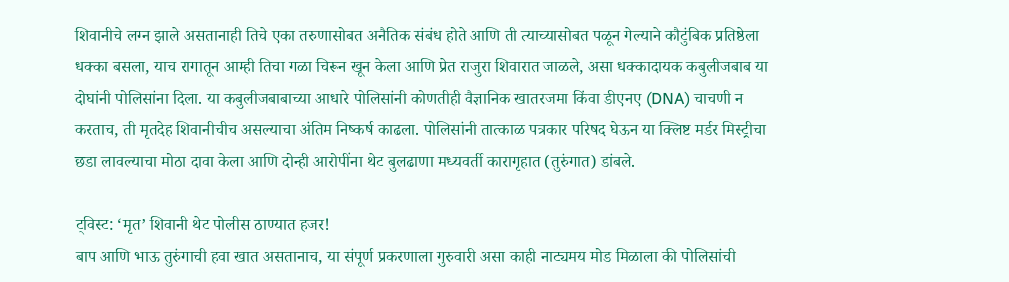शिवानीचे लग्न झाले असतानाही तिचे एका तरुणासोबत अनैतिक संबंध होते आणि ती त्याच्यासोबत पळून गेल्याने कौटुंबिक प्रतिष्ठेला धक्का बसला, याच रागातून आम्ही तिचा गळा चिरून खून केला आणि प्रेत राजुरा शिवारात जाळले, असा धक्कादायक कबुलीजबाब या दोघांनी पोलिसांना दिला. या कबुलीजबाबाच्या आधारे पोलिसांनी कोणतीही वैज्ञानिक खातरजमा किंवा डीएनए (DNA) चाचणी न करताच, ती मृतदेह शिवानीचीच असल्याचा अंतिम निष्कर्ष काढला. पोलिसांनी तात्काळ पत्रकार परिषद घेऊन या क्लिष्ट मर्डर मिस्ट्रीचा छडा लावल्याचा मोठा दावा केला आणि दोन्ही आरोपींना थेट बुलढाणा मध्यवर्ती कारागृहात (तुरुंगात) डांबले.

ट्विस्ट: ‘मृत’ शिवानी थेट पोलीस ठाण्यात हजर!
बाप आणि भाऊ तुरुंगाची हवा खात असतानाच, या संपूर्ण प्रकरणाला गुरुवारी असा काही नाट्यमय मोड मिळाला की पोलिसांची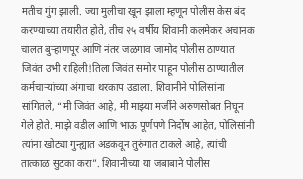मतीच गुंग झाली. ज्या मुलीचा खून झाला म्हणून पोलीस केस बंद करण्याच्या तयारीत होते, तीच २५ वर्षीय शिवानी कलमेकर अचानक चालत बुऱ्हाणपूर आणि नंतर जळगाव जामोद पोलीस ठाण्यात जिवंत उभी राहिली!तिला जिवंत समोर पाहून पोलीस ठाण्यातील कर्मचाऱ्यांच्या अंगाचा थरकाप उडाला. शिवानीने पोलिसांना सांगितले, “मी जिवंत आहे, मी माझ्या मर्जीने अरुणसोबत निघून गेले होते. माझे वडील आणि भाऊ पूर्णपणे निर्दोष आहेत, पोलिसांनी त्यांना खोट्या गुन्ह्यात अडकवून तुरुंगात टाकले आहे, त्यांची तात्काळ सुटका करा”. शिवानीच्या या जबाबाने पोलीस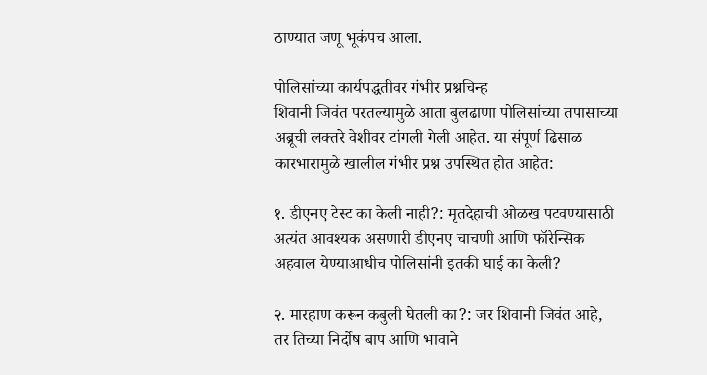ठाण्यात जणू भूकंपच आला.

पोलिसांच्या कार्यपद्धतीवर गंभीर प्रश्नचिन्ह
शिवानी जिवंत परतल्यामुळे आता बुलढाणा पोलिसांच्या तपासाच्या अब्रूची लक्तरे वेशीवर टांगली गेली आहेत. या संपूर्ण ढिसाळ कारभारामुळे खालील गंभीर प्रश्न उपस्थित होत आहेत:

१. डीएनए टेस्ट का केली नाही?: मृतदेहाची ओळख पटवण्यासाठी अत्यंत आवश्यक असणारी डीएनए चाचणी आणि फॉरेन्सिक अहवाल येण्याआधीच पोलिसांनी इतकी घाई का केली?

२. मारहाण करून कबुली घेतली का?: जर शिवानी जिवंत आहे, तर तिच्या निर्दोष बाप आणि भावाने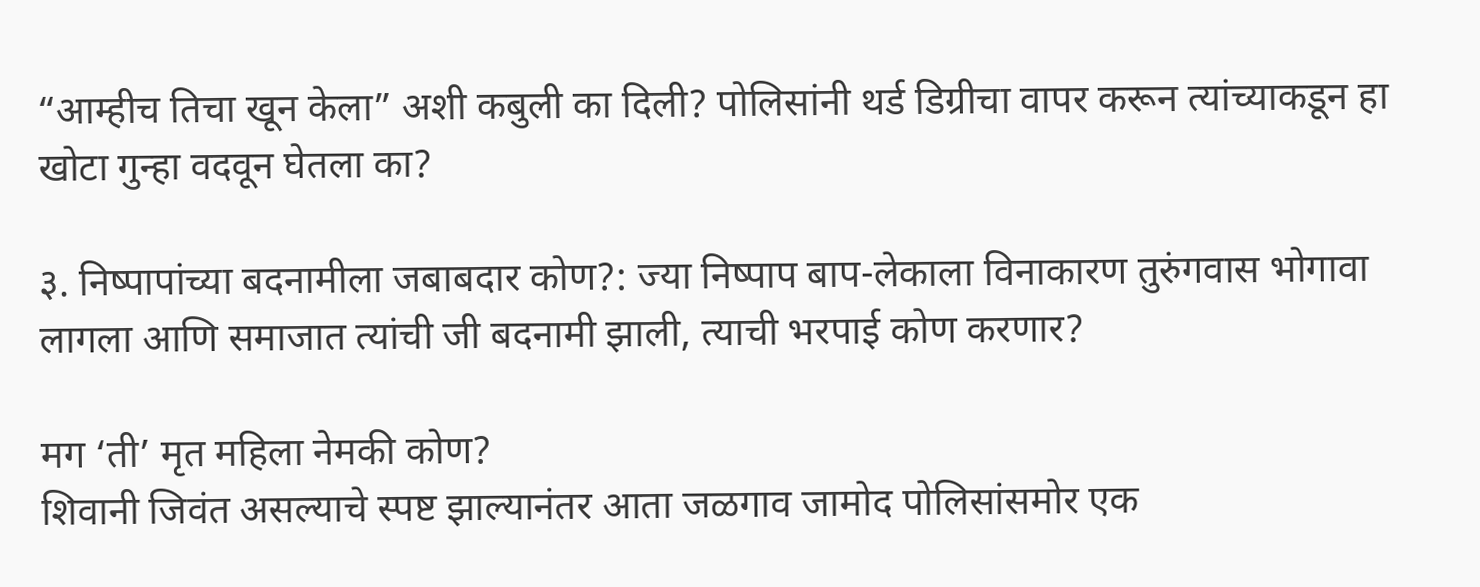“आम्हीच तिचा खून केला” अशी कबुली का दिली? पोलिसांनी थर्ड डिग्रीचा वापर करून त्यांच्याकडून हा खोटा गुन्हा वदवून घेतला का?

३. निष्पापांच्या बदनामीला जबाबदार कोण?: ज्या निष्पाप बाप-लेकाला विनाकारण तुरुंगवास भोगावा लागला आणि समाजात त्यांची जी बदनामी झाली, त्याची भरपाई कोण करणार?

मग ‘ती’ मृत महिला नेमकी कोण?
शिवानी जिवंत असल्याचे स्पष्ट झाल्यानंतर आता जळगाव जामोद पोलिसांसमोर एक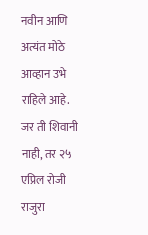नवीन आणि अत्यंत मोठे आव्हान उभे राहिले आहे. जर ती शिवानी नाही, तर २५ एप्रिल रोजी राजुरा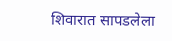शिवारात सापडलेला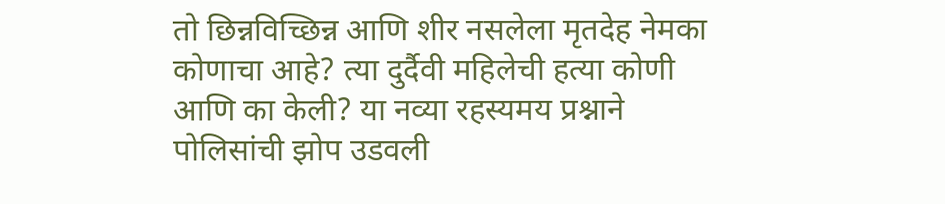तो छिन्नविच्छिन्न आणि शीर नसलेला मृतदेह नेमका कोणाचा आहे? त्या दुर्दैवी महिलेची हत्या कोणी आणि का केली? या नव्या रहस्यमय प्रश्नाने पोलिसांची झोप उडवली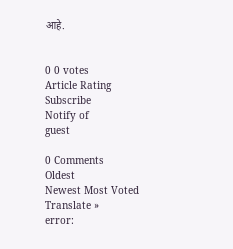आहे.


0 0 votes
Article Rating
Subscribe
Notify of
guest

0 Comments
Oldest
Newest Most Voted
Translate »
error: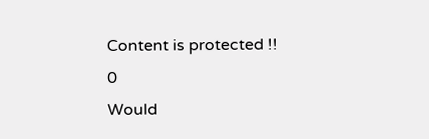Content is protected !!
0
Would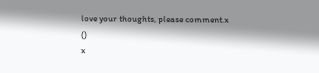love your thoughts, please comment.x
()
x